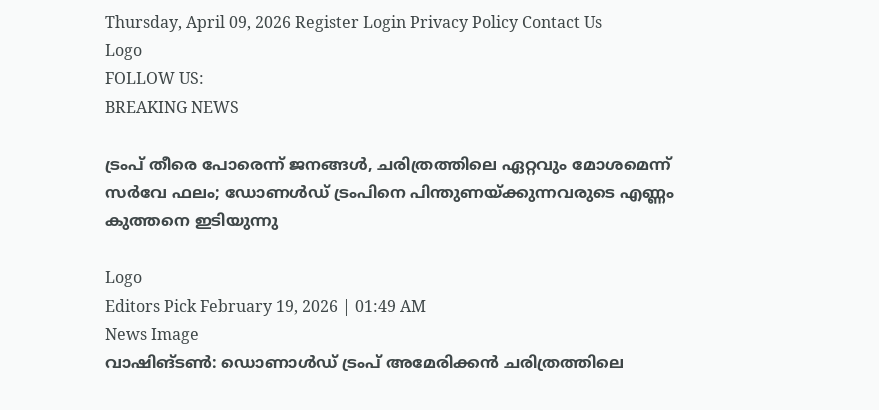Thursday, April 09, 2026 Register Login Privacy Policy Contact Us
Logo
FOLLOW US:
BREAKING NEWS

ട്രംപ് തീരെ പോരെന്ന് ജനങ്ങള്‍, ചരിത്രത്തിലെ ഏറ്റവും മോശമെന്ന് സര്‍വേ ഫലം; ഡോണള്‍ഡ് ട്രംപിനെ പിന്തുണയ്ക്കുന്നവരുടെ എണ്ണം കുത്തനെ ഇടിയുന്നു

Logo
Editors Pick February 19, 2026 | 01:49 AM
News Image
വാഷിങ്ടണ്‍: ഡൊണാൾഡ് ട്രംപ് അമേരിക്കൻ ചരിത്രത്തിലെ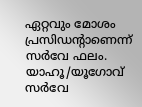ഏറ്റവും മോശം പ്രസിഡന്‍റാണെന്ന് സർവേ ഫലം. യാഹൂ/യൂഗോവ് സർവേ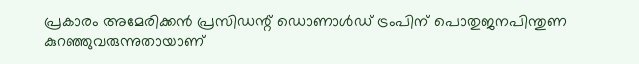പ്രകാരം അമേരിക്കൻ പ്രസിഡന്റ് ഡൊണാള്‍ഡ് ട്രംപിന് പൊതുജനപിന്തുണ കുറഞ്ഞുവരുന്നുതായാണ്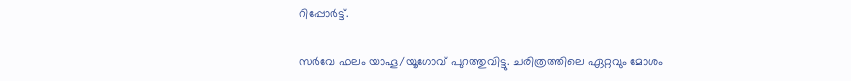റിപ്പോർട്ട്.

സർവേ ഫലം യാഹൂ/യൂഗോവ് പുറത്തുവിട്ടു. ചരിത്രത്തിലെ ഏറ്റവും മോശം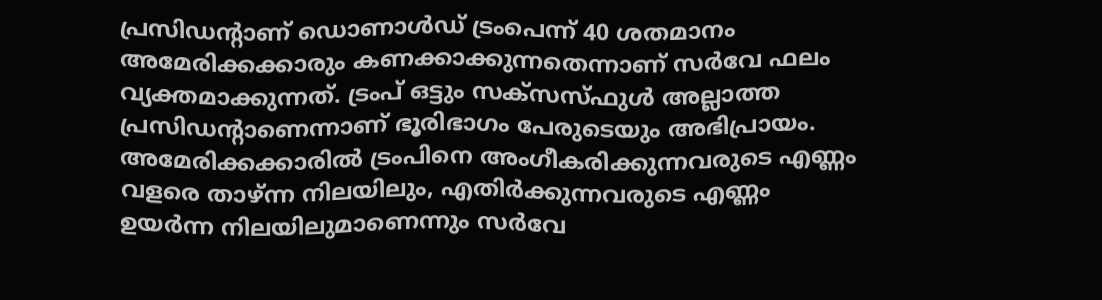പ്രസിഡന്‍റാണ് ഡൊണാൾഡ് ട്രംപെന്ന് 40 ശതമാനം അമേരിക്കക്കാരും കണക്കാക്കുന്നതെന്നാണ്‌ സർവേ ഫലം വ്യക്തമാക്കുന്നത്. ട്രംപ് ഒട്ടും സക്സസ്ഫുള്‍ അല്ലാത്ത പ്രസിഡന്‍റാണെന്നാണ് ഭൂരിഭാഗം പേരുടെയും അഭിപ്രായം. അമേരിക്കക്കാരില്‍ ട്രംപിനെ അംഗീകരിക്കുന്നവരുടെ എണ്ണം വളരെ താഴ്ന്ന നിലയിലും, എതിർക്കുന്നവരുടെ എണ്ണം ഉയർന്ന നിലയിലുമാണെന്നും സർവേ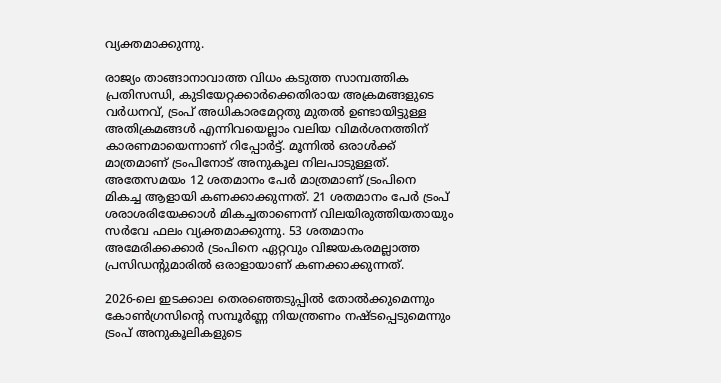വ്യക്തമാക്കുന്നു.

രാജ്യം താങ്ങാനാവാത്ത വിധം കടുത്ത സാമ്പത്തിക പ്രതിസന്ധി, കുടിയേറ്റക്കാർക്കെതിരായ അക്രമങ്ങളുടെ വർധനവ്, ട്രംപ് അധികാരമേറ്റതു മുതല്‍ ഉണ്ടായിട്ടുള്ള അതിക്രമങ്ങള്‍ എന്നിവയെല്ലാം വലിയ വിമർശനത്തിന് കാരണമായെന്നാണ് റിപ്പോർട്ട്. മൂന്നില്‍ ഒരാള്‍ക്ക് മാത്രമാണ് ട്രംപിനോട് അനുകൂല നിലപാടുള്ളത്. അതേസമയം 12 ശതമാനം പേർ മാത്രമാണ് ട്രംപിനെ മികച്ച ആളായി കണക്കാക്കുന്നത്. 21 ശതമാനം പേർ ട്രംപ് ശരാശരിയേക്കാള്‍ മികച്ചതാണെന്ന് വിലയിരുത്തിയതായും സർവേ ഫലം വ്യക്തമാക്കുന്നു. 53 ശതമാനം അമേരിക്കക്കാർ ട്രംപിനെ ഏറ്റവും വിജയകരമല്ലാത്ത പ്രസിഡന്റുമാരില്‍ ഒരാളായാണ് കണക്കാക്കുന്നത്.

2026-ലെ ഇടക്കാല തെരഞ്ഞെടുപ്പില്‍ തോല്‍ക്കുമെന്നും കോണ്‍ഗ്രസിന്റെ സമ്പൂർണ്ണ നിയന്ത്രണം നഷ്ടപ്പെടുമെന്നും ട്രംപ് അനുകൂലികളുടെ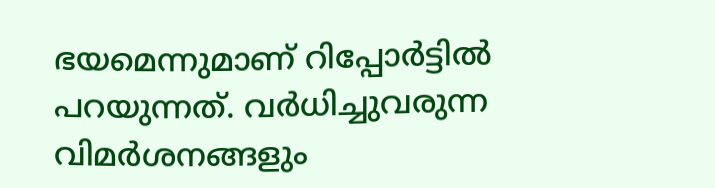ഭയമെന്നുമാണ് റിപ്പോർട്ടില്‍ പറയുന്നത്. വർധിച്ചുവരുന്ന വിമർശനങ്ങളും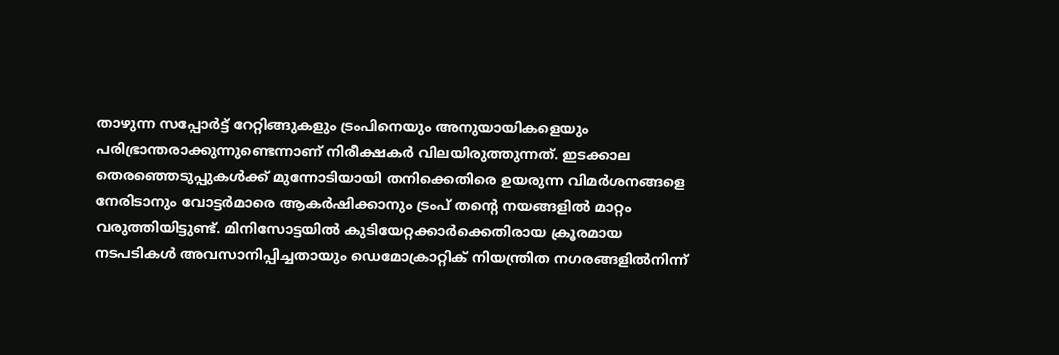താഴുന്ന സപ്പോർട്ട് റേറ്റിങ്ങുകളും ട്രംപിനെയും അനുയായികളെയും പരിഭ്രാന്തരാക്കുന്നുണ്ടെന്നാണ് നിരീക്ഷകർ വിലയിരുത്തുന്നത്. ഇടക്കാല തെരഞ്ഞെടുപ്പുകള്‍ക്ക് മുന്നോടിയായി തനിക്കെതിരെ ഉയരുന്ന വിമർശനങ്ങളെ നേരിടാനും വോട്ടർമാരെ ആകർഷിക്കാനും ട്രംപ് തന്‍റെ നയങ്ങളില്‍ മാറ്റം വരുത്തിയിട്ടുണ്ട്. മിനിസോട്ടയില്‍ കുടിയേറ്റക്കാർക്കെതിരായ ക്രൂരമായ നടപടികള്‍ അവസാനിപ്പിച്ചതായും ഡെമോക്രാറ്റിക് നിയന്ത്രിത നഗരങ്ങളില്‍നിന്ന്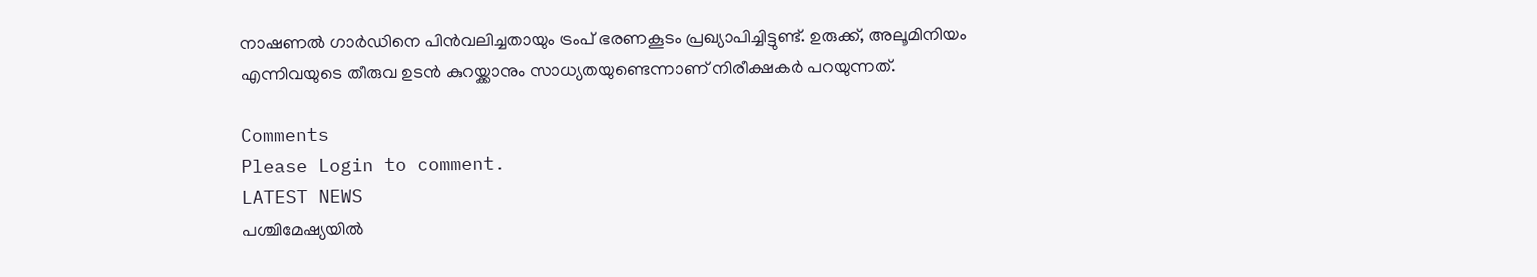നാഷണല്‍ ഗാർഡിനെ പിൻവലിച്ചതായും ട്രംപ് ഭരണകൂടം പ്രഖ്യാപിച്ചിട്ടുണ്ട്. ഉരുക്ക്, അലൂമിനിയം എന്നിവയുടെ തീരുവ ഉടൻ കുറയ്ക്കാനും സാധ്യതയുണ്ടെന്നാണ് നിരീക്ഷകർ പറയുന്നത്.

Comments
Please Login to comment.
LATEST NEWS
പശ്ചിമേഷ്യയില്‍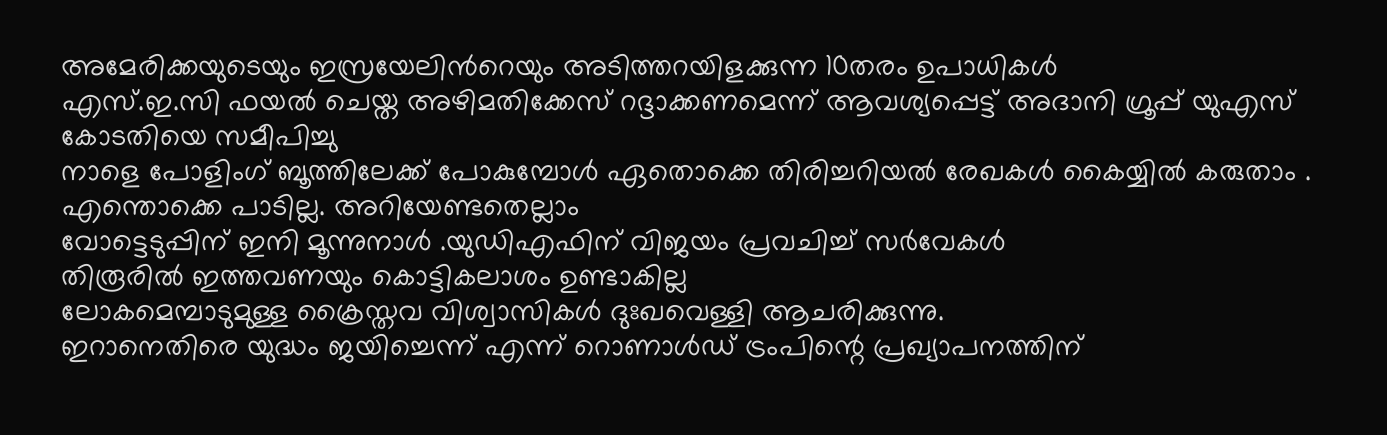അമേരിക്കയുടെയും ഇസ്രയേലിന്‍റെയും അടിത്തറയിളക്കുന്ന 10തരം ഉപാധികള്‍
എസ്‌.ഇ.സി ഫയൽ ചെയ്ത അഴിമതിക്കേസ് റദ്ദാക്കണമെന്ന് ആവശ്യപ്പെട്ട് അദാനി ഗ്രൂപ്പ് യുഎസ് കോടതിയെ സമീപിച്ചു
നാളെ പോളിംഗ് ബൂത്തിലേക്ക് പോകുമ്പോൾ ഏതൊക്കെ തിരിച്ചറിയല്‍ രേഖകള്‍ കൈയ്യിൽ കരുതാം . എന്തൊക്കെ പാടില്ല. അറിയേണ്ടതെല്ലാം
വോട്ടെടുപ്പിന് ഇനി മൂന്നുനാൾ .യുഡിഎഫിന് വിജയം പ്രവചിച്ച് സർവേകൾ
തിരൂരിൽ ഇത്തവണയും കൊട്ടികലാശം ഉണ്ടാകില്ല
ലോകമെമ്പാടുമുള്ള ക്രൈസ്തവ വിശ്വാസികൾ ദുഃഖവെള്ളി ആചരിക്കുന്നു.
ഇറാനെതിരെ യുദ്ധം ജയിച്ചെന്ന് എന്ന് റൊണാൾഡ് ട്രംപിന്റെ പ്രഖ്യാപനത്തിന്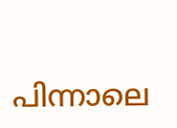പിന്നാലെ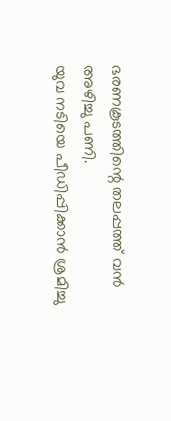ഭരണകൂടത്തിന്റെ തലപ്പത്ത് വൻ അഴിച്ചു പണി.
യുവ നടിയെ പീഡിപ്പിക്കാൻ ശ്രമിച്ചു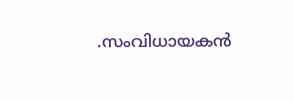.സംവിധായകൻ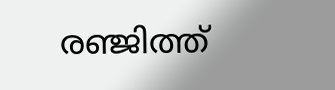രഞ്ജിത്ത്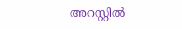അറസ്റ്റിൽ